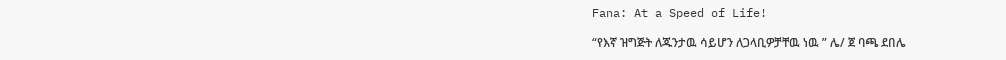Fana: At a Speed of Life!

“የእኛ ዝግጅት ለጁንታዉ ሳይሆን ለጋላቢዎቻቸዉ ነዉ ” ሌ/ ጀ ባጫ ደበሌ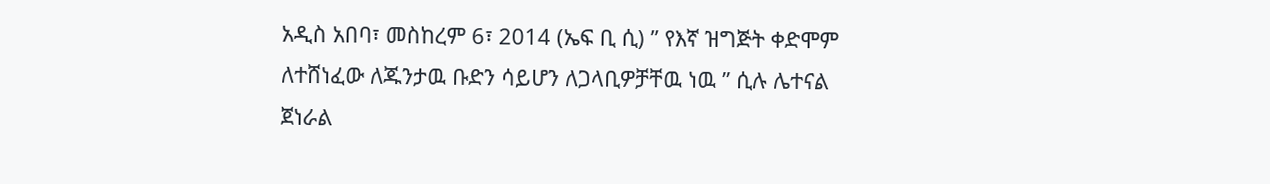አዲስ አበባ፣ መስከረም 6፣ 2014 (ኤፍ ቢ ሲ) ” የእኛ ዝግጅት ቀድሞም ለተሸነፈው ለጁንታዉ ቡድን ሳይሆን ለጋላቢዎቻቸዉ ነዉ ” ሲሉ ሌተናል ጀነራል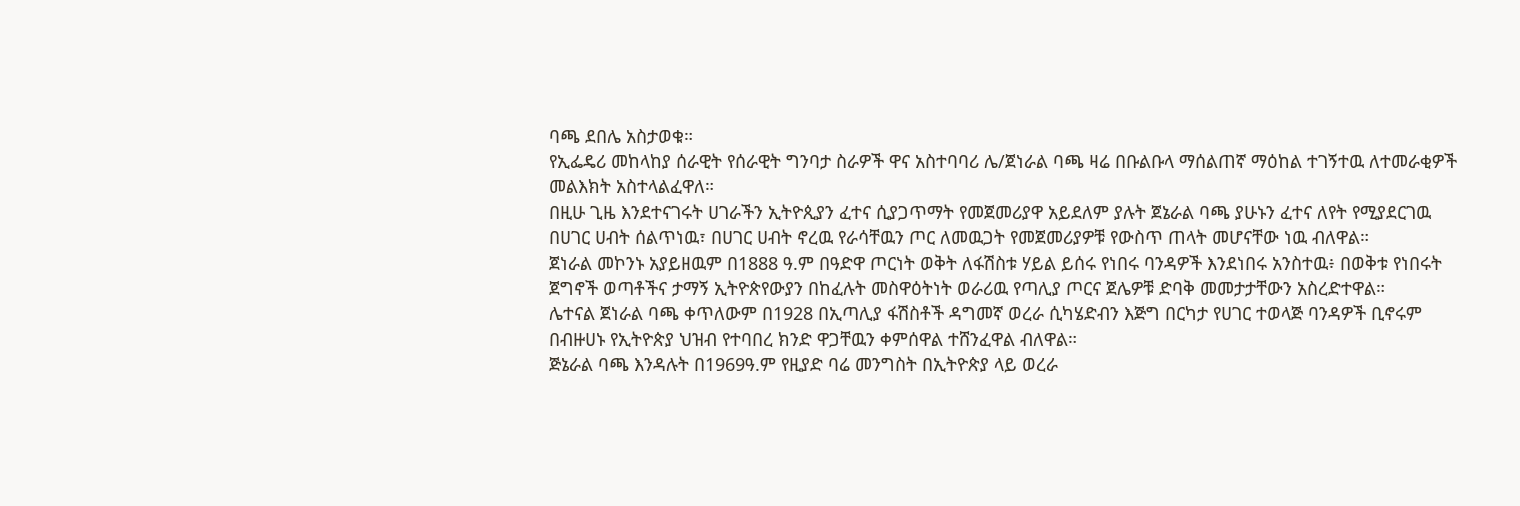ባጫ ደበሌ አስታወቁ።
የኢፌዴሪ መከላከያ ሰራዊት የሰራዊት ግንባታ ስራዎች ዋና አስተባባሪ ሌ/ጀነራል ባጫ ዛሬ በቡልቡላ ማሰልጠኛ ማዕከል ተገኝተዉ ለተመራቂዎች መልእክት አስተላልፈዋለ።
በዚሁ ጊዜ እንደተናገሩት ሀገራችን ኢትዮጲያን ፈተና ሲያጋጥማት የመጀመሪያዋ አይደለም ያሉት ጀኔራል ባጫ ያሁኑን ፈተና ለየት የሚያደርገዉ በሀገር ሀብት ሰልጥነዉ፣ በሀገር ሀብት ኖረዉ የራሳቸዉን ጦር ለመዉጋት የመጀመሪያዎቹ የውስጥ ጠላት መሆናቸው ነዉ ብለዋል።
ጀነራል መኮንኑ አያይዘዉም በ1888 ዓ.ም በዓድዋ ጦርነት ወቅት ለፋሽስቱ ሃይል ይሰሩ የነበሩ ባንዳዎች እንደነበሩ አንስተዉ፥ በወቅቱ የነበሩት ጀግኖች ወጣቶችና ታማኝ ኢትዮጵየውያን በከፈሉት መስዋዕትነት ወራሪዉ የጣሊያ ጦርና ጀሌዎቹ ድባቅ መመታታቸውን አስረድተዋል።
ሌተናል ጀነራል ባጫ ቀጥለውም በ1928 በኢጣሊያ ፋሽስቶች ዳግመኛ ወረራ ሲካሄድብን እጅግ በርካታ የሀገር ተወላጅ ባንዳዎች ቢኖሩም በብዙሀኑ የኢትዮጵያ ህዝብ የተባበረ ክንድ ዋጋቸዉን ቀምሰዋል ተሸንፈዋል ብለዋል።
ጅኔራል ባጫ እንዳሉት በ1969ዓ.ም የዚያድ ባሬ መንግስት በኢትዮጵያ ላይ ወረራ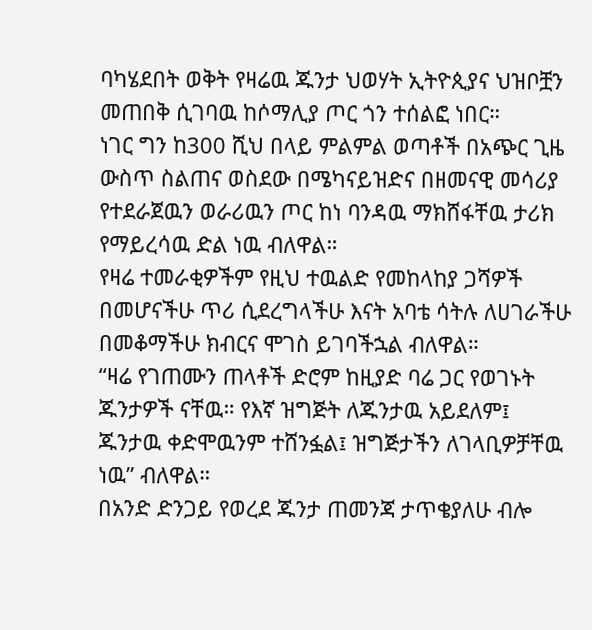ባካሄደበት ወቅት የዛሬዉ ጁንታ ህወሃት ኢትዮጲያና ህዝቦቿን መጠበቅ ሲገባዉ ከሶማሊያ ጦር ጎን ተሰልፎ ነበር።
ነገር ግን ከ300 ሺህ በላይ ምልምል ወጣቶች በአጭር ጊዜ ውስጥ ስልጠና ወስደው በሜካናይዝድና በዘመናዊ መሳሪያ የተደራጀዉን ወራሪዉን ጦር ከነ ባንዳዉ ማክሸፋቸዉ ታሪክ የማይረሳዉ ድል ነዉ ብለዋል።
የዛሬ ተመራቂዎችም የዚህ ተዉልድ የመከላከያ ጋሻዎች በመሆናችሁ ጥሪ ሲደረግላችሁ እናት አባቴ ሳትሉ ለሀገራችሁ በመቆማችሁ ክብርና ሞገስ ይገባችኋል ብለዋል።
“ዛሬ የገጠሙን ጠላቶች ድሮም ከዚያድ ባሬ ጋር የወገኑት ጁንታዎች ናቸዉ። የእኛ ዝግጅት ለጁንታዉ አይደለም፤ ጁንታዉ ቀድሞዉንም ተሸንፏል፤ ዝግጅታችን ለገላቢዎቻቸዉ ነዉ” ብለዋል።
በአንድ ድንጋይ የወረደ ጁንታ ጠመንጃ ታጥቄያለሁ ብሎ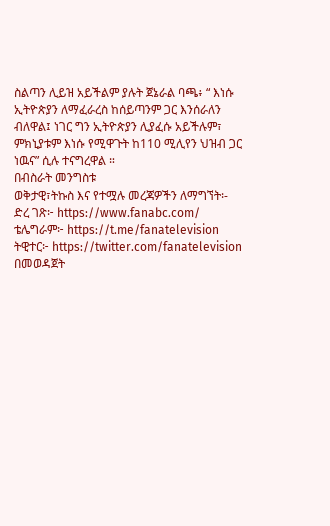ስልጣን ሊይዝ አይችልም ያሉት ጀኔራል ባጫ፥ “ እነሱ ኢትዮጵያን ለማፈራረስ ከሰይጣንም ጋር እንሰራለን ብለዋል፤ ነገር ግን ኢትዮጵያን ሊያፈሱ አይችሉም፣ ምክኒያቱም እነሱ የሚዋጉት ከ110 ሚሊየን ህዝብ ጋር ነዉና” ሲሉ ተናግረዋል ።
በብስራት መንግስቱ
ወቅታዊ፣ትኩስ እና የተሟሉ መረጃዎችን ለማግኘት፡-
ድረ ገጽ፦ https://www.fanabc.com/
ቴሌግራም፦ https://t.me/fanatelevision
ትዊተር፦ https://twitter.com/fanatelevision በመወዳጀት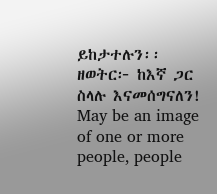ይከታተሉን፡፡
ዘወትር፦ ከእኛ ጋር ስላሉ እናመሰግናለን!
May be an image of one or more people, people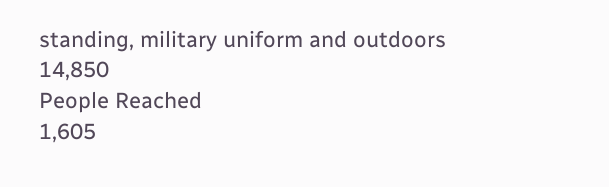standing, military uniform and outdoors
14,850
People Reached
1,605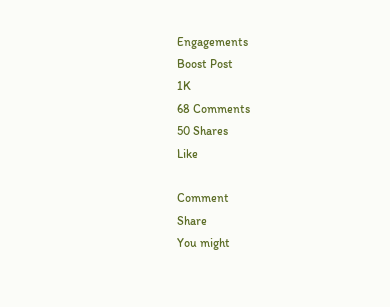Engagements
Boost Post
1K
68 Comments
50 Shares
Like

Comment
Share
You might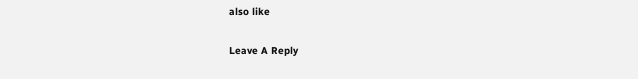also like

Leave A Reply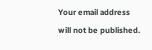Your email address will not be published.